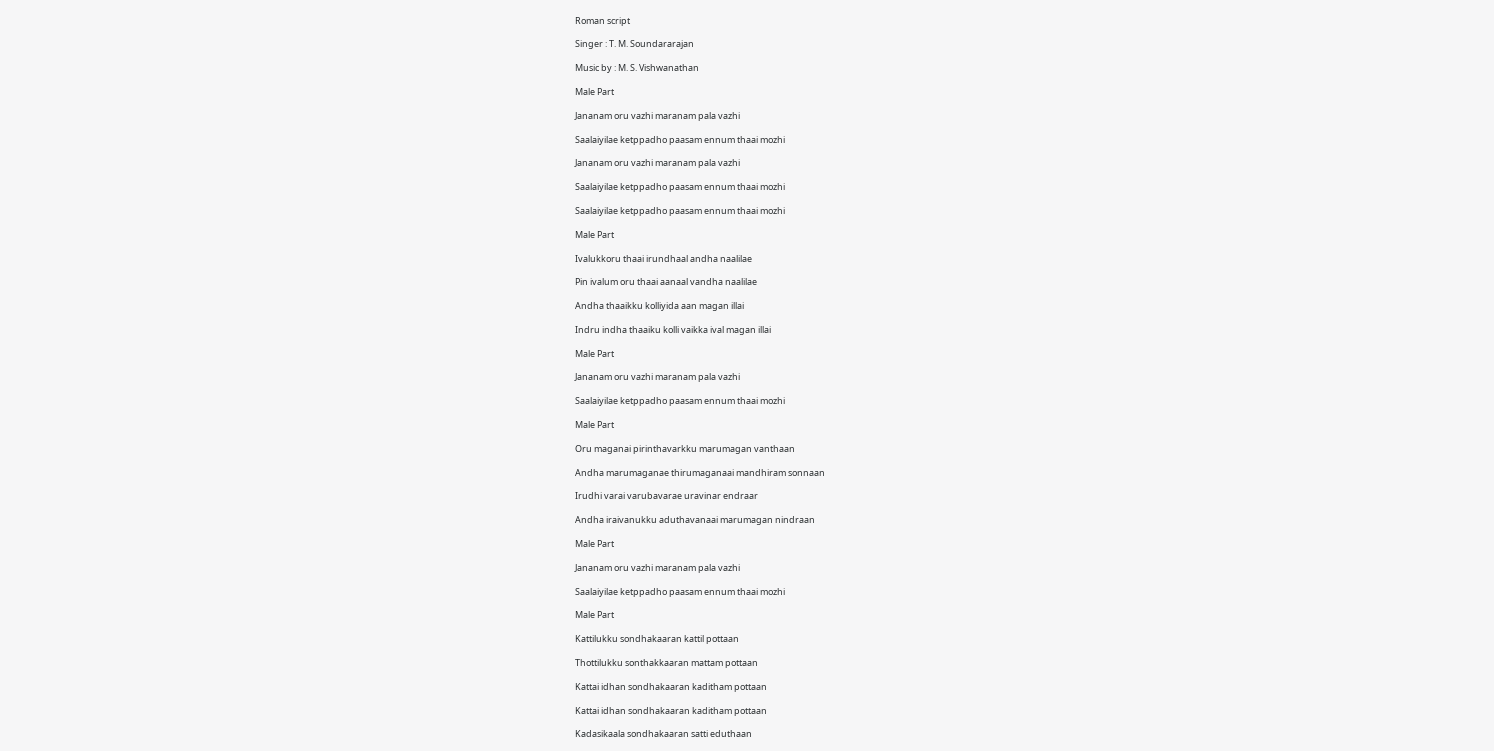Roman script

Singer : T. M. Soundararajan

Music by : M. S. Vishwanathan

Male Part

Jananam oru vazhi maranam pala vazhi

Saalaiyilae ketppadho paasam ennum thaai mozhi

Jananam oru vazhi maranam pala vazhi

Saalaiyilae ketppadho paasam ennum thaai mozhi

Saalaiyilae ketppadho paasam ennum thaai mozhi

Male Part

Ivalukkoru thaai irundhaal andha naalilae

Pin ivalum oru thaai aanaal vandha naalilae

Andha thaaikku kolliyida aan magan illai

Indru indha thaaiku kolli vaikka ival magan illai

Male Part

Jananam oru vazhi maranam pala vazhi

Saalaiyilae ketppadho paasam ennum thaai mozhi

Male Part

Oru maganai pirinthavarkku marumagan vanthaan

Andha marumaganae thirumaganaai mandhiram sonnaan

Irudhi varai varubavarae uravinar endraar

Andha iraivanukku aduthavanaai marumagan nindraan

Male Part

Jananam oru vazhi maranam pala vazhi

Saalaiyilae ketppadho paasam ennum thaai mozhi

Male Part

Kattilukku sondhakaaran kattil pottaan

Thottilukku sonthakkaaran mattam pottaan

Kattai idhan sondhakaaran kaditham pottaan

Kattai idhan sondhakaaran kaditham pottaan

Kadasikaala sondhakaaran satti eduthaan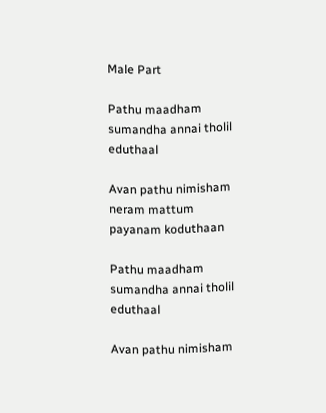Male Part

Pathu maadham sumandha annai tholil eduthaal

Avan pathu nimisham neram mattum payanam koduthaan

Pathu maadham sumandha annai tholil eduthaal

Avan pathu nimisham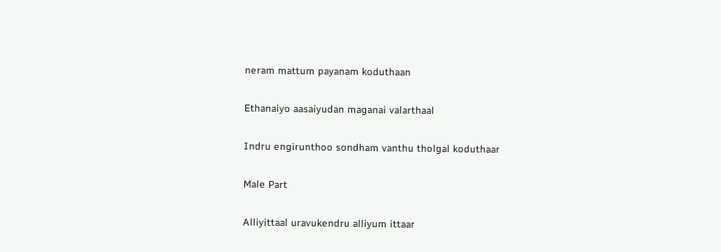neram mattum payanam koduthaan

Ethanaiyo aasaiyudan maganai valarthaal

Indru engirunthoo sondham vanthu tholgal koduthaar

Male Part

Alliyittaal uravukendru alliyum ittaar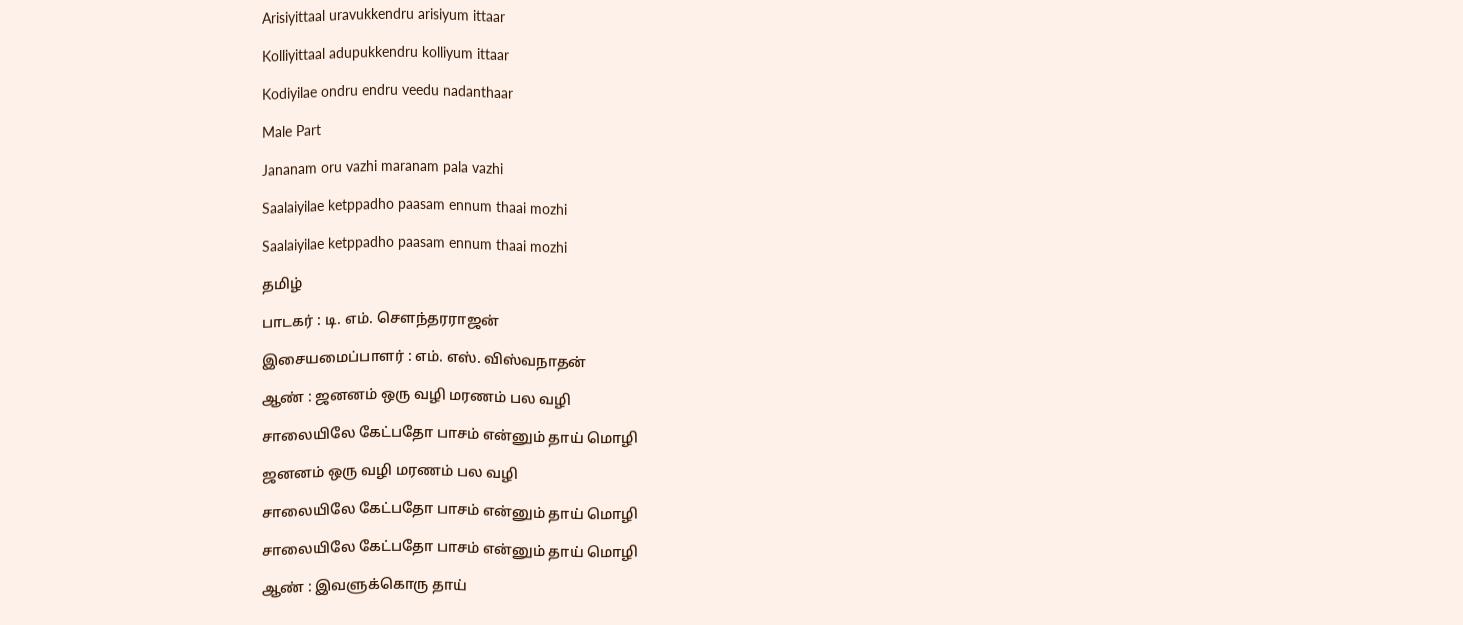Arisiyittaal uravukkendru arisiyum ittaar

Kolliyittaal adupukkendru kolliyum ittaar

Kodiyilae ondru endru veedu nadanthaar

Male Part

Jananam oru vazhi maranam pala vazhi

Saalaiyilae ketppadho paasam ennum thaai mozhi

Saalaiyilae ketppadho paasam ennum thaai mozhi

தமிழ்

பாடகர் : டி. எம். சௌந்தரராஜன்

இசையமைப்பாளர் : எம். எஸ். விஸ்வநாதன்

ஆண் : ஜனனம் ஒரு வழி மரணம் பல வழி

சாலையிலே கேட்பதோ பாசம் என்னும் தாய் மொழி

ஜனனம் ஒரு வழி மரணம் பல வழி

சாலையிலே கேட்பதோ பாசம் என்னும் தாய் மொழி

சாலையிலே கேட்பதோ பாசம் என்னும் தாய் மொழி

ஆண் : இவளுக்கொரு தாய்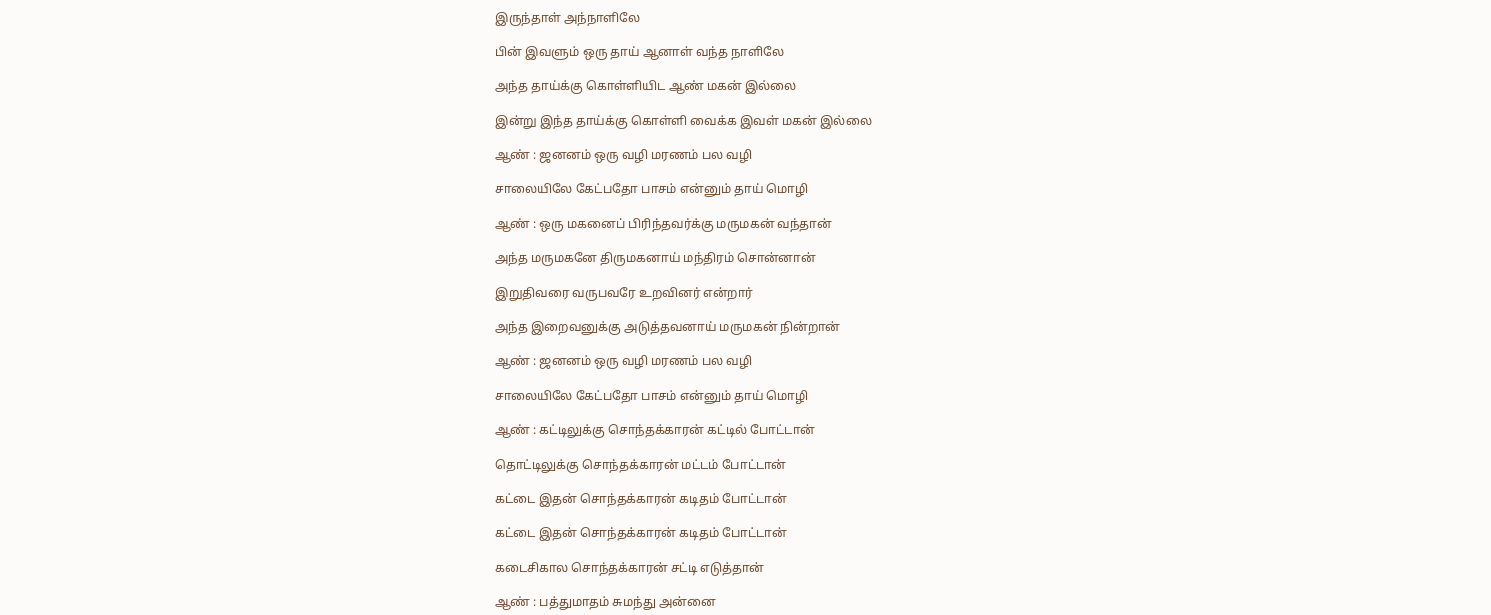இருந்தாள் அந்நாளிலே

பின் இவளும் ஒரு தாய் ஆனாள் வந்த நாளிலே

அந்த தாய்க்கு கொள்ளியிட ஆண் மகன் இல்லை

இன்று இந்த தாய்க்கு கொள்ளி வைக்க இவள் மகன் இல்லை

ஆண் : ஜனனம் ஒரு வழி மரணம் பல வழி

சாலையிலே கேட்பதோ பாசம் என்னும் தாய் மொழி

ஆண் : ஒரு மகனைப் பிரிந்தவர்க்கு மருமகன் வந்தான்

அந்த மருமகனே திருமகனாய் மந்திரம் சொன்னான்

இறுதிவரை வருபவரே உறவினர் என்றார்

அந்த இறைவனுக்கு அடுத்தவனாய் மருமகன் நின்றான்

ஆண் : ஜனனம் ஒரு வழி மரணம் பல வழி

சாலையிலே கேட்பதோ பாசம் என்னும் தாய் மொழி

ஆண் : கட்டிலுக்கு சொந்தக்காரன் கட்டில் போட்டான்

தொட்டிலுக்கு சொந்தக்காரன் மட்டம் போட்டான்

கட்டை இதன் சொந்தக்காரன் கடிதம் போட்டான்

கட்டை இதன் சொந்தக்காரன் கடிதம் போட்டான்

கடைசிகால சொந்தக்காரன் சட்டி எடுத்தான்

ஆண் : பத்துமாதம் சுமந்து அன்னை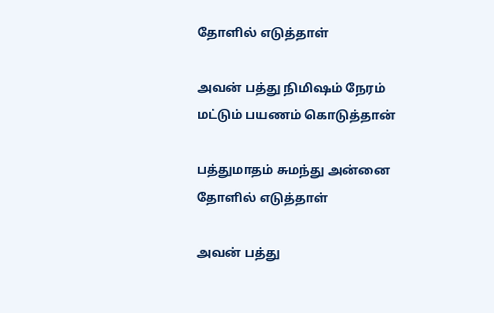தோளில் எடுத்தாள்

அவன் பத்து நிமிஷம் நேரம் மட்டும் பயணம் கொடுத்தான்

பத்துமாதம் சுமந்து அன்னை தோளில் எடுத்தாள்

அவன் பத்து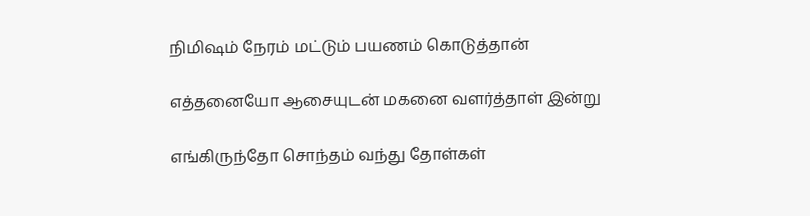நிமிஷம் நேரம் மட்டும் பயணம் கொடுத்தான்

எத்தனையோ ஆசையுடன் மகனை வளர்த்தாள் இன்று

எங்கிருந்தோ சொந்தம் வந்து தோள்கள்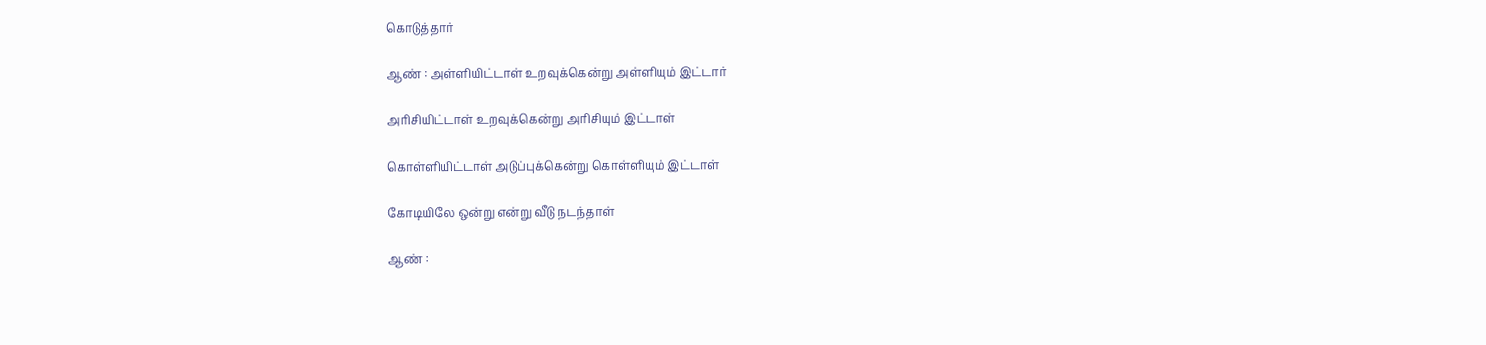கொடுத்தார்

ஆண் : அள்ளியிட்டாள் உறவுக்கென்று அள்ளியும் இட்டார்

அரிசியிட்டாள் உறவுக்கென்று அரிசியும் இட்டாள்

கொள்ளியிட்டாள் அடுப்புக்கென்று கொள்ளியும் இட்டாள்

கோடியிலே ஒன்று என்று வீடு நடந்தாள்

ஆண் :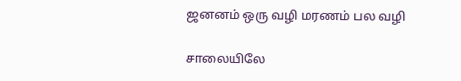ஜனனம் ஒரு வழி மரணம் பல வழி

சாலையிலே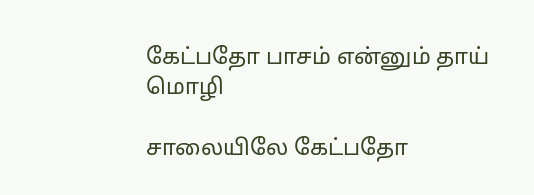கேட்பதோ பாசம் என்னும் தாய் மொழி

சாலையிலே கேட்பதோ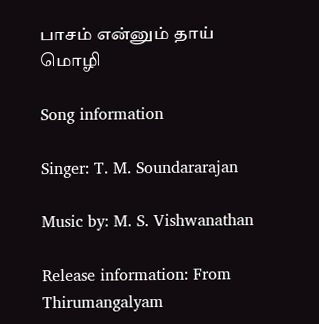பாசம் என்னும் தாய் மொழி

Song information

Singer: T. M. Soundararajan

Music by: M. S. Vishwanathan

Release information: From Thirumangalyam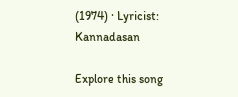(1974) · Lyricist: Kannadasan

Explore this song